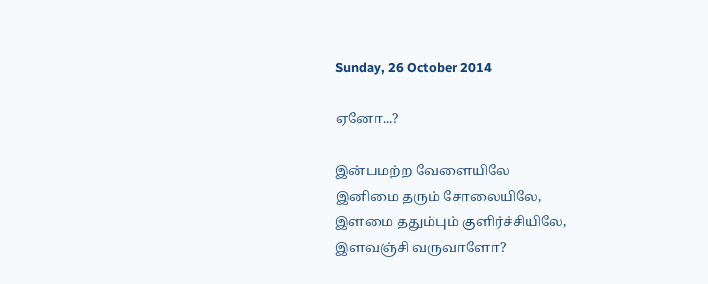Sunday, 26 October 2014

ஏனோ...?

இன்பமற்ற வேளையிலே
இனிமை தரும் சோலையிலே,
இளமை ததும்பும் குளிர்ச்சியிலே,
இளவஞ்சி வருவாளோ?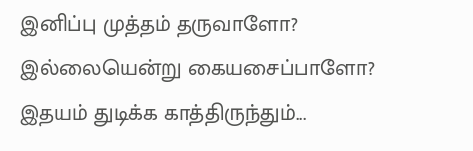இனிப்பு முத்தம் தருவாளோ?
இல்லையென்று கையசைப்பாளோ?
இதயம் துடிக்க காத்திருந்தும்...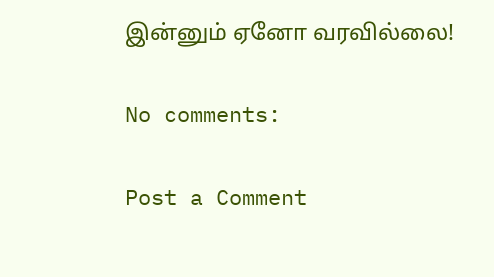இன்னும் ஏனோ வரவில்லை!

No comments:

Post a Comment